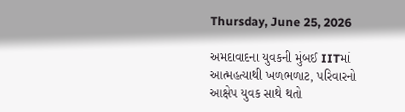Thursday, June 25, 2026

અમદાવાદના યુવકની મુંબઈ IITમાં આત્મહત્યાથી ખળભળાટ, પરિવારનો આક્ષેપ યુવક સાથે થતો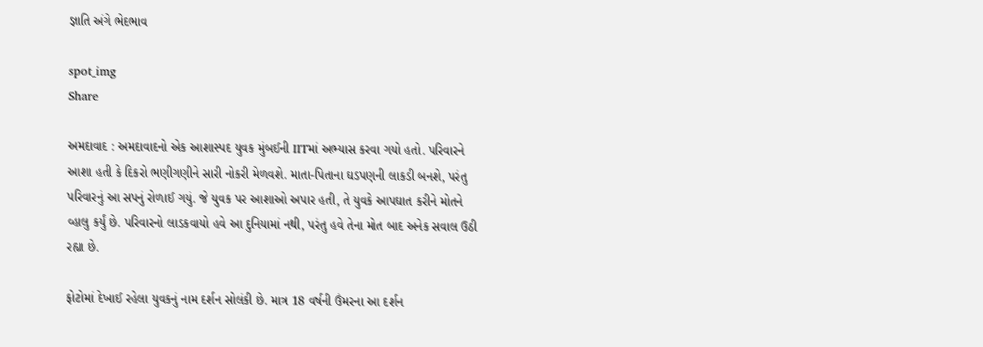જ્ઞાતિ અંગે ભેદભાવ

spot_img
Share

અમદાવાદ : અમદાવાદનો એક આશાસ્પદ યુવક મુંબઈની IITમાં અભ્યાસ કરવા ગયો હતો. પરિવારને આશા હતી કે દિકરો ભણીગણીને સારી નોકરી મેળવશે. માતા-પિતાના ઘડપણની લાકડી બનશે, પરંતુ પરિવારનું આ સપનું રોળાઈ ગયું. જે યુવક પર આશાઓ અપાર હતી, તે યુવકે આપઘાત કરીને મોતને વ્હાલુ કર્યું છે. પરિવારનો લાડકવાયો હવે આ દુનિયામાં નથી, પરંતુ હવે તેના મોત બાદ અનેક સવાલ ઉઠી રહ્યા છે.

ફોટોમાં દેખાઈ રહેલા યુવકનું નામ દર્શન સોલંકી છે. માત્ર 18 વર્ષની ઉંમરના આ દર્શન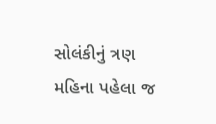સોલંકીનું ત્રણ મહિના પહેલા જ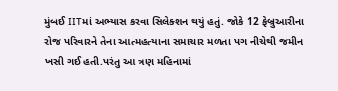મુંબઈ IITમાં અભ્યાસ કરવા સિલેક્શન થયું હતું. જોકે 12 ફેબ્રુઆરીના રોજ પરિવારને તેના આત્મહત્યાના સમાચાર મળતા પગ નીચેથી જમીન ખસી ગઈ હતી.પરંતુ આ ત્રણ મહિનામાં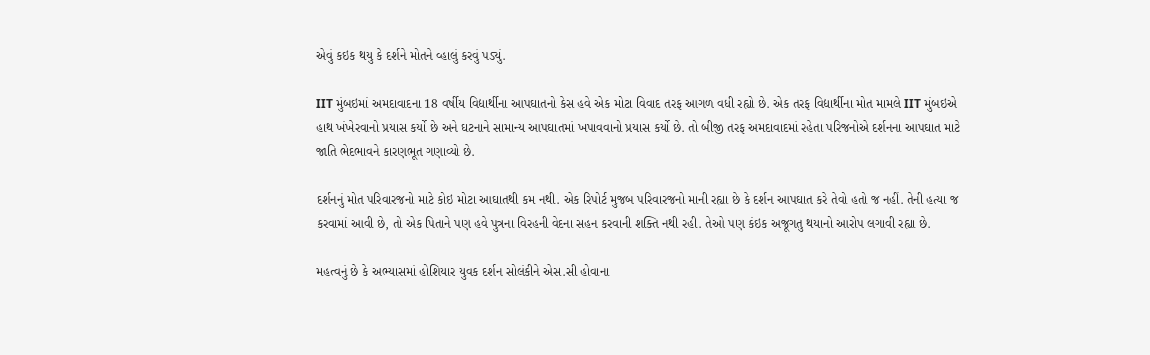એવું કઇક થયુ કે દર્શને મોતને વ્હાલું કરવું પડ્યું.

IIT મુંબઇમાં અમદાવાદના 18 વર્ષીય વિદ્યાર્થીના આપઘાતનો કેસ હવે એક મોટા વિવાદ તરફ આગળ વધી રહ્યો છે. એક તરફ વિદ્યાર્થીના મોત મામલે IIT મુંબઇએ હાથ ખંખેરવાનો પ્રયાસ કર્યો છે અને ઘટનાને સામાન્ય આપઘાતમાં ખપાવવાનો પ્રયાસ કર્યો છે. તો બીજી તરફ અમદાવાદમાં રહેતા પરિજનોએ દર્શનના આપઘાત માટે જાતિ ભેદભાવને કારણભૂત ગણાવ્યો છે.

દર્શનનું મોત પરિવારજનો માટે કોઇ મોટા આઘાતથી કમ નથી. એક રિપોર્ટ મુજબ પરિવારજનો માની રહ્યા છે કે દર્શન આપઘાત કરે તેવો હતો જ નહીં. તેની હત્યા જ કરવામાં આવી છે, તો એક પિતાને પણ હવે પુત્રના વિરહની વેદના સહન કરવાની શક્તિ નથી રહી. તેઓ પણ કંઇક અજૂગતુ થયાનો આરોપ લગાવી રહ્યા છે.

મહત્વનું છે કે અભ્યાસમાં હોશિયાર યુવક દર્શન સોલંકીને એસ.સી હોવાના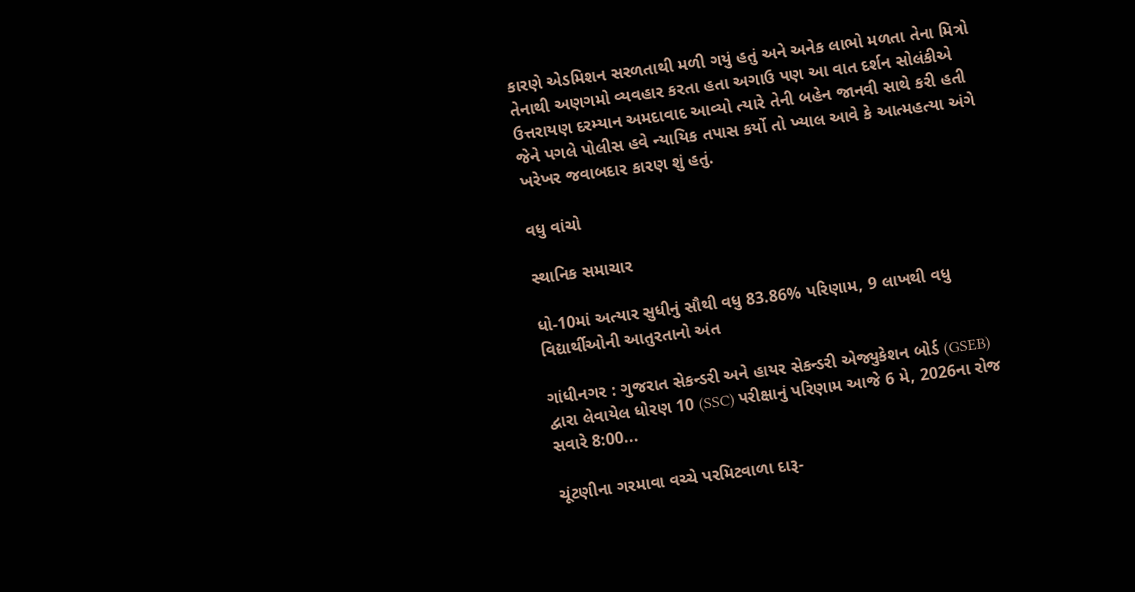કારણે એડમિશન સરળતાથી મળી ગયું હતું અને અનેક લાભો મળતા તેના મિત્રો તેનાથી અણગમો વ્યવહાર કરતા હતા અગાઉ પણ આ વાત દર્શન સોલંકીએ ઉત્તરાયણ દરમ્યાન અમદાવાદ આવ્યો ત્યારે તેની બહેન જાનવી સાથે કરી હતી જેને પગલે પોલીસ હવે ન્યાયિક તપાસ કર્યો તો ખ્યાલ આવે કે આત્મહત્યા અંગે ખરેખર જવાબદાર કારણ શું હતું.

વધુ વાંચો

સ્થાનિક સમાચાર

ધો-10માં અત્યાર સુધીનું સૌથી વધુ 83.86% પરિણામ, 9 લાખથી વધુ વિદ્યાર્થીઓની આતુરતાનો અંત

ગાંધીનગર : ગુજરાત સેકન્ડરી અને હાયર સેકન્ડરી એજ્યુકેશન બોર્ડ (GSEB) દ્વારા લેવાયેલ ધોરણ 10 (SSC) પરીક્ષાનું પરિણામ આજે 6 મે, 2026ના રોજ સવારે 8:00...

ચૂંટણીના ગરમાવા વચ્ચે પરમિટવાળા દારૂ-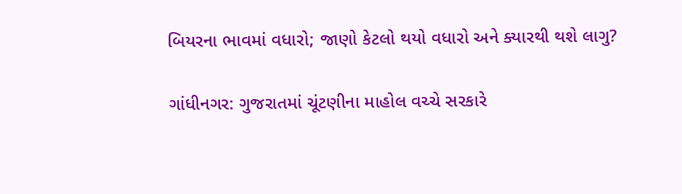બિયરના ભાવમાં વધારો; જાણો કેટલો થયો વધારો અને ક્યારથી થશે લાગુ?

ગાંધીનગર: ગુજરાતમાં ચૂંટણીના માહોલ વચ્ચે સરકારે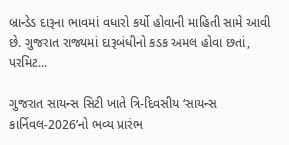બ્રાન્ડેડ દારૂના ભાવમાં વધારો કર્યો હોવાની માહિતી સામે આવી છે. ગુજરાત રાજ્યમાં દારૂબંધીનો કડક અમલ હોવા છતાં, પરમિટ...

ગુજરાત સાયન્સ સિટી ખાતે ત્રિ-દિવસીય ‘સાયન્સ કાર્નિવલ-2026’નો ભવ્ય પ્રારંભ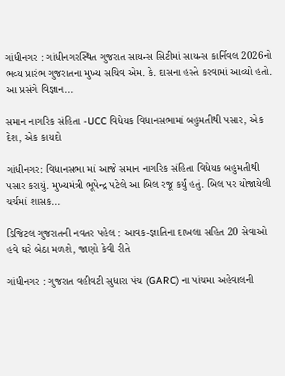ગાંધીનગર : ગાંધીનગરસ્થિત ગુજરાત સાયન્સ સિટીમાં સાયન્સ કાર્નિવલ 2026નો ભવ્ય પ્રારંભ ગુજરાતના મુખ્ય સચિવ એમ. કે. દાસના હસ્તે કરવામાં આવ્યો હતો. આ પ્રસંગે વિજ્ઞાન...

સમાન નાગરિક સંહિતા -UCC વિધેયક વિધાનસભામાં બહુમતીથી પસાર, એક દેશ, એક કાયદો

ગાંધીનગર: વિધાનસભા માં આજે સમાન નાગરિક સંહિતા વિધેયક બહુમતીથી પસાર કરાયું. મુખ્યમંત્રી ભૂપેન્દ્ર પટેલે આ બિલ રજૂ કર્યું હતું. બિલ પર યોજાયેલી ચર્ચમાં શાસક...

ડિજિટલ ગુજરાતની નવતર પહેલ : આવક-જ્ઞાતિના દાખલા સહિત 20 સેવાઓ હવે ઘરે બેઠા મળશે, જાણો કેવી રીતે

ગાંધીનગર : ગુજરાત વહીવટી સુધારા પંચ (GARC) ના પાંચમા અહેવાલની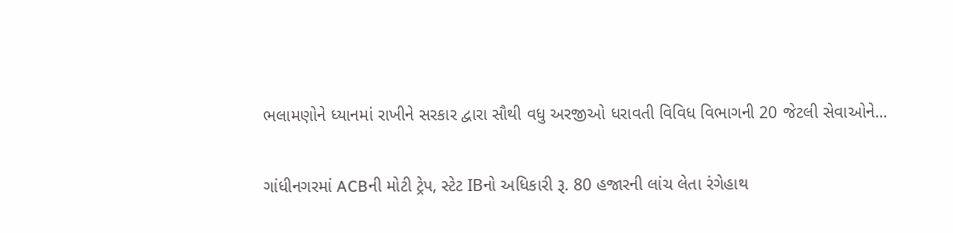ભલામણોને ધ્યાનમાં રાખીને સરકાર દ્વારા સૌથી વધુ અરજીઓ ધરાવતી વિવિધ વિભાગની 20 જેટલી સેવાઓને...

ગાંધીનગરમાં ACBની મોટી ટ્રેપ, સ્ટેટ IBનો અધિકારી રૂ. 80 હજારની લાંચ લેતા રંગેહાથ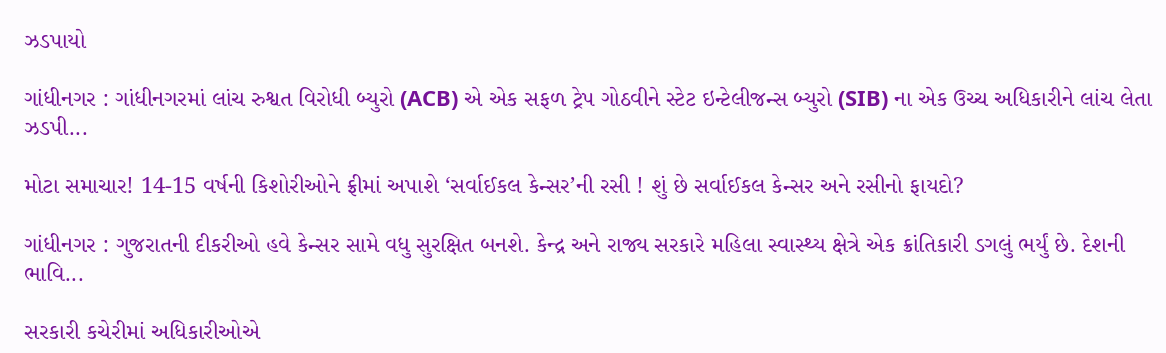ઝડપાયો

ગાંધીનગર : ગાંધીનગરમાં લાંચ રુશ્વત વિરોધી બ્યુરો (ACB) એ એક સફળ ટ્રેપ ગોઠવીને સ્ટેટ ઇન્ટેલીજન્સ બ્યુરો (SIB) ના એક ઉચ્ચ અધિકારીને લાંચ લેતા ઝડપી...

મોટા સમાચાર! 14-15 વર્ષની કિશોરીઓને ફ્રીમાં અપાશે ‘સર્વાઈકલ કેન્સર’ની રસી ! શું છે સર્વાઈકલ કેન્સર અને રસીનો ફાયદો?

ગાંધીનગર : ગુજરાતની દીકરીઓ હવે કેન્સર સામે વધુ સુરક્ષિત બનશે. કેન્દ્ર અને રાજ્ય સરકારે મહિલા સ્વાસ્થ્ય ક્ષેત્રે એક ક્રાંતિકારી ડગલું ભર્યું છે. દેશની ભાવિ...

સરકારી કચેરીમાં અધિકારીઓએ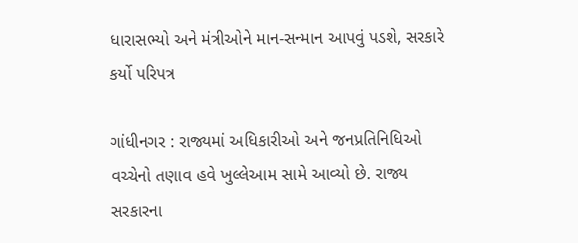ધારાસભ્યો અને મંત્રીઓને માન-સન્માન આપવું પડશે, સરકારે કર્યો પરિપત્ર

ગાંધીનગર : રાજ્યમાં અધિકારીઓ અને જનપ્રતિનિધિઓ વચ્ચેનો તણાવ હવે ખુલ્લેઆમ સામે આવ્યો છે. રાજ્ય સરકારના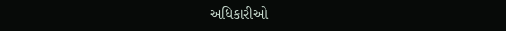અધિકારીઓ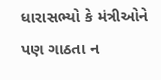ધારાસભ્યો કે મંત્રીઓને પણ ગાઠતા ન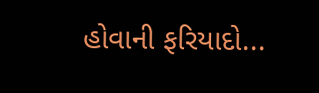હોવાની ફરિયાદો...